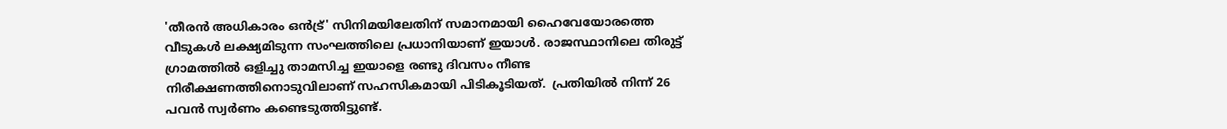'തീരൻ അധികാരം ഒൻട്ര്' സിനിമയിലേതിന് സമാനമായി ഹൈവേയോരത്തെ വീടുകള്‍ ലക്ഷ്യമിടുന്ന സംഘത്തിലെ പ്രധാനിയാണ് ഇയാള്‍. രാജസ്ഥാനിലെ തിരുട്ട് ഗ്രാമത്തില്‍ ഒളിച്ചു താമസിച്ച ഇയാളെ രണ്ടു ദിവസം നീണ്ട നിരീക്ഷണത്തിനൊടുവിലാണ് സഹസികമായി പിടികൂടിയത്.  പ്രതിയില്‍ നിന്ന് 26 പവന്‍ സ്വര്‍ണം കണ്ടെടുത്തിട്ടുണ്ട്.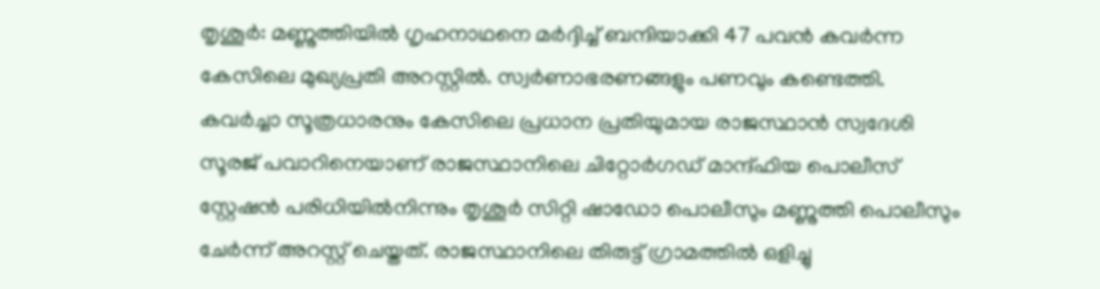തൃശൂര്‍: മണ്ണുത്തിയില്‍ ഗൃഹനാഥനെ മര്‍ദ്ദിച്ച് ബന്ദിയാക്കി 47 പവന്‍ കവര്‍ന്ന കേസിലെ മുഖ്യപ്രതി അറസ്റ്റില്‍. സ്വര്‍ണാഭരണങ്ങളും പണവും കണ്ടെത്തി. കവര്‍ച്ചാ സൂത്രധാരനും കേസിലെ പ്രധാന പ്രതിയുമായ രാജസ്ഥാന്‍ സ്വദേശി സൂരജ് പവാറിനെയാണ് രാജസ്ഥാനിലെ ചിറ്റോര്‍ഗഡ് മാന്ദ്ഫിയ പൊലീസ് സ്റ്റേഷന്‍ പരിധിയില്‍നിന്നും തൃശൂര്‍ സിറ്റി ഷാഡോ പൊലീസും മണ്ണുത്തി പൊലീസും ചേര്‍ന്ന് അറസ്റ്റ് ചെയ്തത്. രാജസ്ഥാനിലെ തിരുട്ട് ഗ്രാമത്തില്‍ ഒളിച്ചു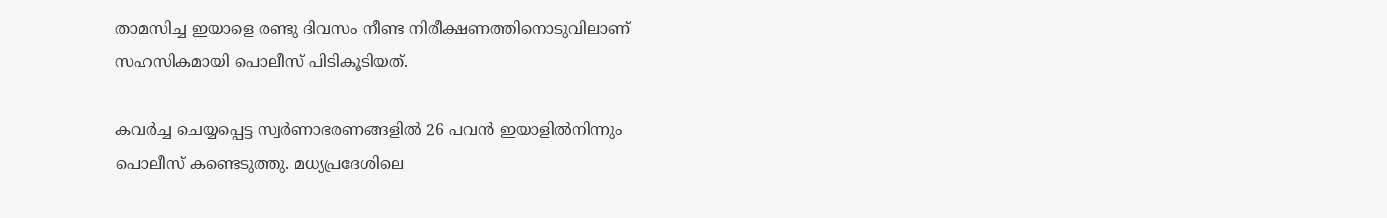താമസിച്ച ഇയാളെ രണ്ടു ദിവസം നീണ്ട നിരീക്ഷണത്തിനൊടുവിലാണ് സഹസികമായി പൊലീസ് പിടികൂടിയത്.

കവര്‍ച്ച ചെയ്യപ്പെട്ട സ്വര്‍ണാഭരണങ്ങളില്‍ 26 പവന്‍ ഇയാളില്‍നിന്നും പൊലീസ് കണ്ടെടുത്തു. മധ്യപ്രദേശിലെ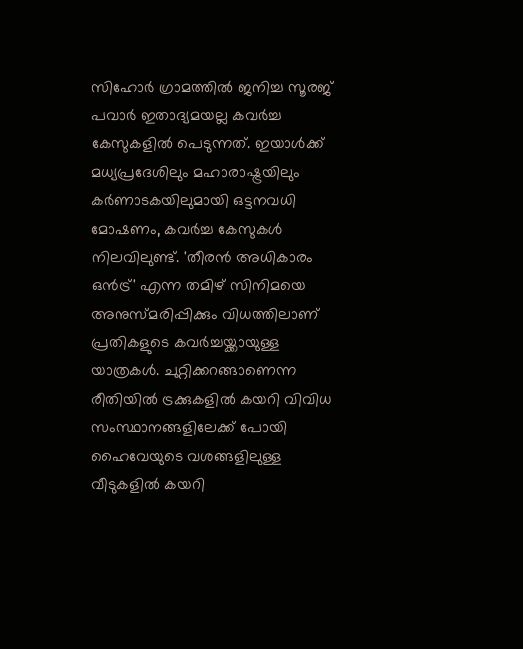സിഹോര്‍ ഗ്രാമത്തില്‍ ജനിച്ച സൂരജ് പവാര്‍ ഇതാദ്യമയല്ല കവര്‍ച്ച കേസുകളില്‍ പെടുന്നത്. ഇയാള്‍ക്ക് മധ്യപ്രദേശിലും മഹാരാഷ്ട്രയിലും കര്‍ണാടകയിലുമായി ഒട്ടനവധി മോഷണം, കവര്‍ച്ച കേസുകള്‍ നിലവിലുണ്ട്. 'തീരൻ അധികാരം ഒൻട്ര്' എന്ന തമിഴ് സിനിമയെ അനുസ്മരിപ്പിക്കും വിധത്തിലാണ് പ്രതികളുടെ കവര്‍ച്ചയ്ക്കായുള്ള യാത്രകള്‍. ചുറ്റിക്കറങ്ങാണെന്ന രീതിയില്‍ ട്രക്കുകളില്‍ കയറി വിവിധ സംസ്ഥാനങ്ങളിലേക്ക് പോയി ഹൈവേയുടെ വശങ്ങളിലുള്ള വീടുകളില്‍ കയറി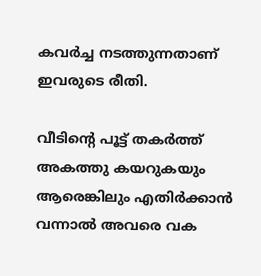കവര്‍ച്ച നടത്തുന്നതാണ് ഇവരുടെ രീതി.

വീടിന്റെ പൂട്ട് തകര്‍ത്ത് അകത്തു കയറുകയും ആരെങ്കിലും എതിര്‍ക്കാന്‍ വന്നാല്‍ അവരെ വക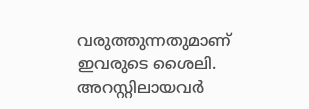വരുത്തുന്നതുമാണ് ഇവരുടെ ശൈലി. അറസ്റ്റിലായവര്‍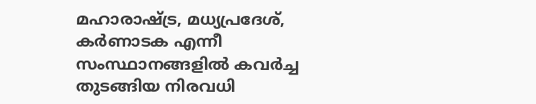മഹാരാഷ്ട്ര, മധ്യപ്രദേശ്, കര്‍ണാടക എന്നീ സംസ്ഥാനങ്ങളില്‍ കവര്‍ച്ച തുടങ്ങിയ നിരവധി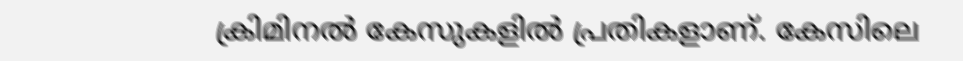ക്രിമിനല്‍ കേസുകളില്‍ പ്രതികളാണ്. കേസിലെ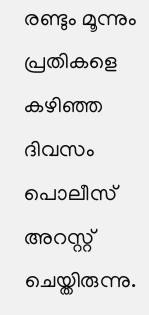രണ്ടും മൂന്നും പ്രതികളെ കഴിഞ്ഞ ദിവസം പൊലീസ് അറസ്റ്റ് ചെയ്തിരുന്നു.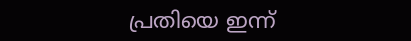പ്രതിയെ ഇന്ന്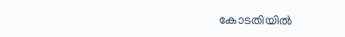കോടതിയില്‍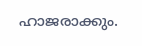ഹാജരാക്കും.